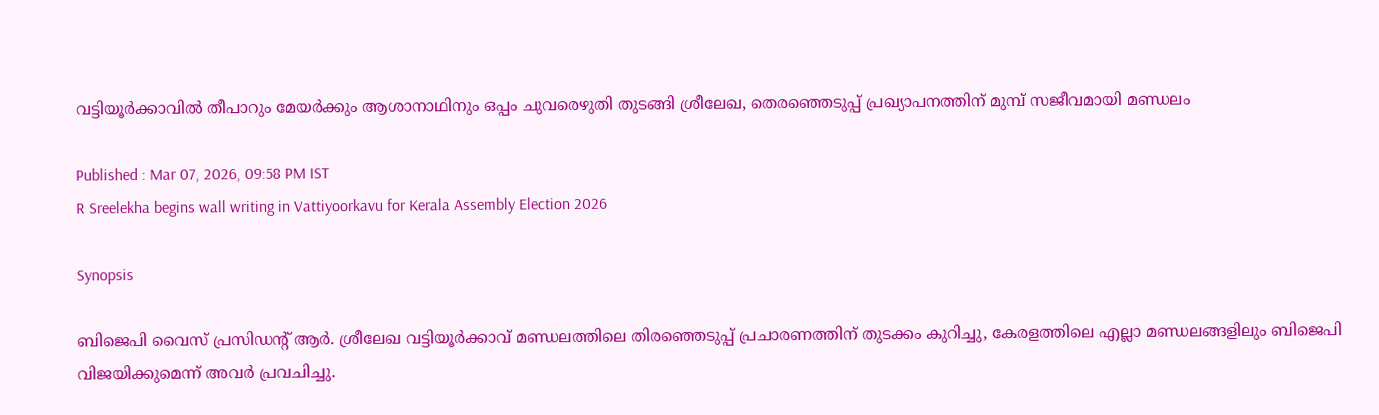വട്ടിയൂര്‍ക്കാവിൽ തീപാറും മേയര്‍ക്കും ആശാനാഥിനും ഒപ്പം ചുവരെഴുതി തുടങ്ങി ശ്രീലേഖ, തെരഞ്ഞെടുപ്പ് പ്രഖ്യാപനത്തിന് മുമ്പ് സജീവമായി മണ്ഡലം

Published : Mar 07, 2026, 09:58 PM IST
R Sreelekha begins wall writing in Vattiyoorkavu for Kerala Assembly Election 2026

Synopsis

ബിജെപി വൈസ് പ്രസിഡന്റ് ആര്‍. ശ്രീലേഖ വട്ടിയൂര്‍ക്കാവ് മണ്ഡലത്തിലെ തിരഞ്ഞെടുപ്പ് പ്രചാരണത്തിന് തുടക്കം കുറിച്ചു, കേരളത്തിലെ എല്ലാ മണ്ഡലങ്ങളിലും ബിജെപി വിജയിക്കുമെന്ന് അവർ പ്രവചിച്ചു.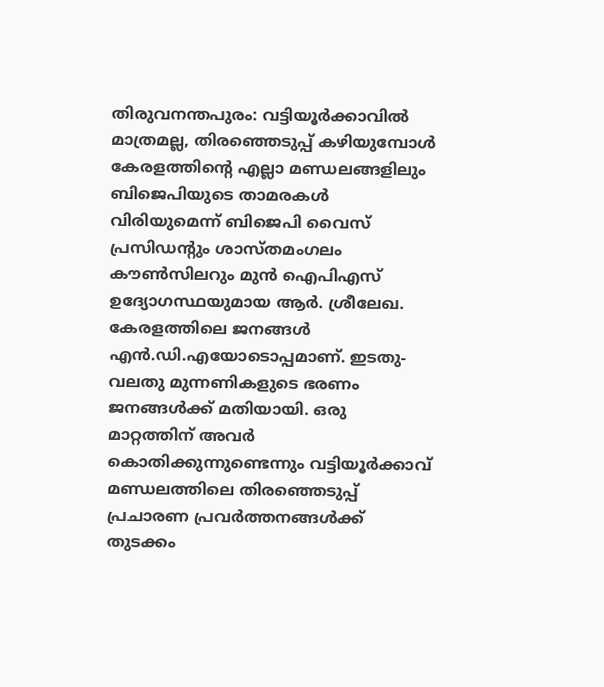തിരുവനന്തപുരം: വട്ടിയൂര്‍ക്കാവില്‍ മാത്രമല്ല, തിരഞ്ഞെടുപ്പ് കഴിയുമ്പോള്‍ കേരളത്തിന്റെ എല്ലാ മണ്ഡലങ്ങളിലും ബിജെപിയുടെ താമരകള്‍ വിരിയുമെന്ന് ബിജെപി വൈസ് പ്രസിഡന്റും ശാസ്തമംഗലം കൗണ്‍സിലറും മുന്‍ ഐപിഎസ് ഉദ്യോഗസ്ഥയുമായ ആര്‍. ശ്രീലേഖ. കേരളത്തിലെ ജനങ്ങള്‍ എന്‍.ഡി.എയോടൊപ്പമാണ്. ഇടതു-വലതു മുന്നണികളുടെ ഭരണം ജനങ്ങള്‍ക്ക് മതിയായി. ഒരു മാറ്റത്തിന് അവര്‍ കൊതിക്കുന്നുണ്ടെന്നും വട്ടിയൂര്‍ക്കാവ് മണ്ഡലത്തിലെ തിരഞ്ഞെടുപ്പ് പ്രചാരണ പ്രവര്‍ത്തനങ്ങള്‍ക്ക് തുടക്കം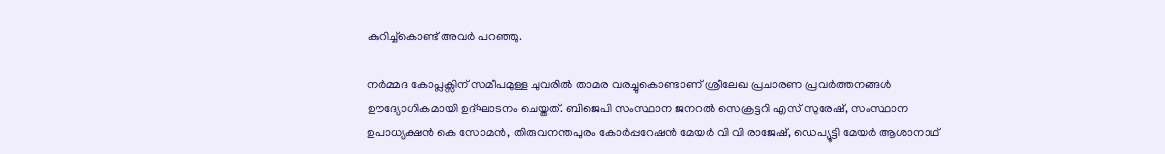കുറിച്ച്‌കൊണ്ട് അവര്‍ പറഞ്ഞു.

നര്‍മ്മദ കോപ്ലക്സിന് സമീപമുള്ള ചുവരില്‍ താമര വരച്ചുകൊണ്ടാണ് ശ്രീലേഖ പ്രചാരണ പ്രവര്‍ത്തനങ്ങള്‍ ഊദ്യോഗികമായി ഉദ്ഘാടനം ചെയ്തത്. ബിജെപി സംസ്ഥാന ജനറല്‍ സെക്രട്ടറി എസ് സുരേഷ്, സംസ്ഥാന ഉപാധ്യക്ഷന്‍ കെ സോമന്‍, തിരുവനന്തപുരം കോര്‍പ്പറേഷന്‍ മേയര്‍ വി വി രാജേഷ്, ഡെപ്യൂട്ടി മേയര്‍ ആശാനാഥ്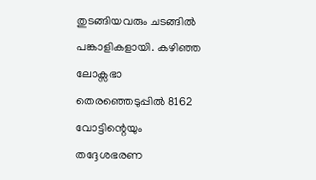തുടങ്ങിയവരും ചടങ്ങില്‍ പങ്കാളികളായി. കഴിഞ്ഞ ലോക്സഭാ തെരഞ്ഞെടുപ്പില്‍ 8162 വോട്ടിന്റെയും തദ്ദേശഭരണ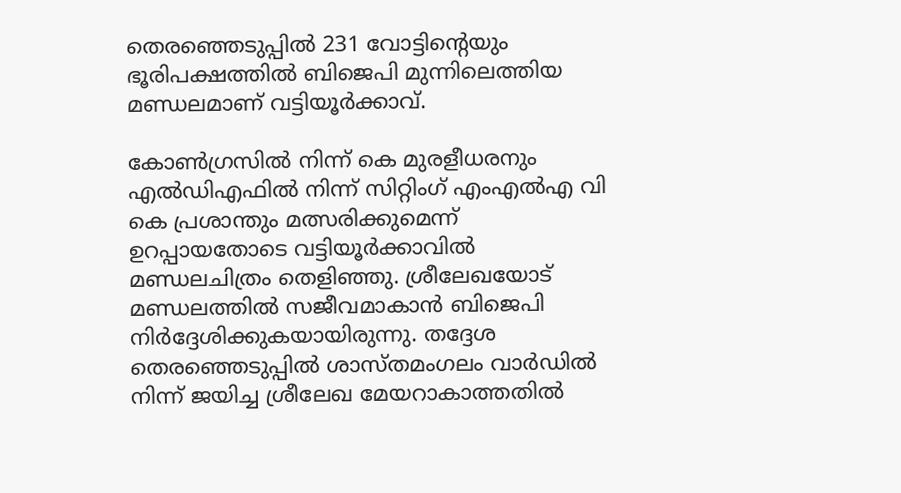തെരഞ്ഞെടുപ്പില്‍ 231 വോട്ടിന്റെയും ഭൂരിപക്ഷത്തില്‍ ബിജെപി മുന്നിലെത്തിയ മണ്ഡലമാണ് വട്ടിയൂര്‍ക്കാവ്.

കോൺഗ്രസിൽ നിന്ന് കെ മുരളീധരനും എൽഡിഎഫിൽ നിന്ന് സിറ്റിംഗ് എംഎൽഎ വി കെ പ്രശാന്തും മത്സരിക്കുമെന്ന് ഉറപ്പായതോടെ വട്ടിയൂർക്കാവിൽ മണ്ഡലചിത്രം തെളിഞ്ഞു. ശ്രീലേഖയോട് മണ്ഡലത്തിൽ സജീവമാകാൻ ബിജെപി നിർദ്ദേശിക്കുകയായിരുന്നു. തദ്ദേശ തെരഞ്ഞെടുപ്പിൽ ശാസ്തമംഗലം വാർഡിൽ നിന്ന് ജയിച്ച ശ്രീലേഖ മേയറാകാത്തതിൽ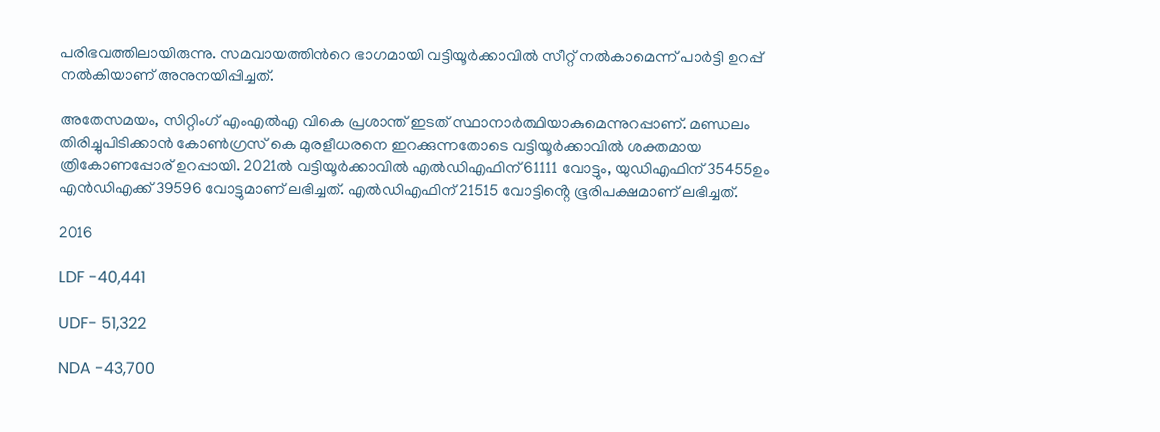പരിഭവത്തിലായിരുന്നു. സമവായത്തിൻറെ ഭാഗമായി വട്ടിയൂർക്കാവിൽ സീറ്റ് നൽകാമെന്ന് പാർട്ടി ഉറപ്പ് നൽകിയാണ് അനുനയിപ്പിച്ചത്.

അതേസമയം, സിറ്റിംഗ് എംഎൽഎ വികെ പ്രശാന്ത് ഇടത് സ്ഥാനാർത്ഥിയാകുമെന്നുറപ്പാണ്. മണ്ഡലം തിരിച്ചുപിടിക്കാൻ കോൺഗ്രസ് കെ മുരളീധരനെ ഇറക്കുന്നതോടെ വട്ടിയൂർക്കാവിൽ ശക്തമായ ത്രികോണപ്പോര് ഉറപ്പായി. 2021ൽ വട്ടിയൂര്‍ക്കാവിൽ എൽഡിഎഫിന് 61111 വോട്ടും, യുഡിഎഫിന് 35455ഉം എൻഡിഎക്ക് 39596 വോട്ടുമാണ് ലഭിച്ചത്. എൽഡിഎഫിന് 21515 വോട്ടിൻ്റെ ഭൂരിപക്ഷമാണ് ലഭിച്ചത്.

2016

LDF -40,441

UDF- 51,322

NDA -43,700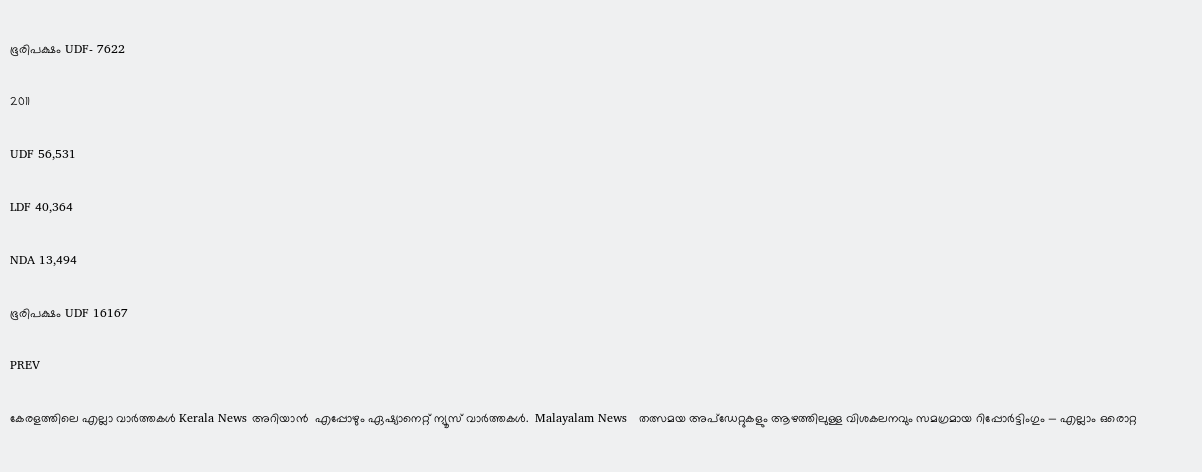ഭൂരിപക്ഷം UDF- 7622

2011

UDF 56,531

LDF 40,364

NDA 13,494

ഭൂരിപക്ഷം UDF 16167

PREV

കേരളത്തിലെ എല്ലാ വാർത്തകൾ Kerala News അറിയാൻ  എപ്പോഴും ഏഷ്യാനെറ്റ് ന്യൂസ് വാർത്തകൾ.  Malayalam News   തത്സമയ അപ്‌ഡേറ്റുകളും ആഴത്തിലുള്ള വിശകലനവും സമഗ്രമായ റിപ്പോർട്ടിംഗും — എല്ലാം ഒരൊറ്റ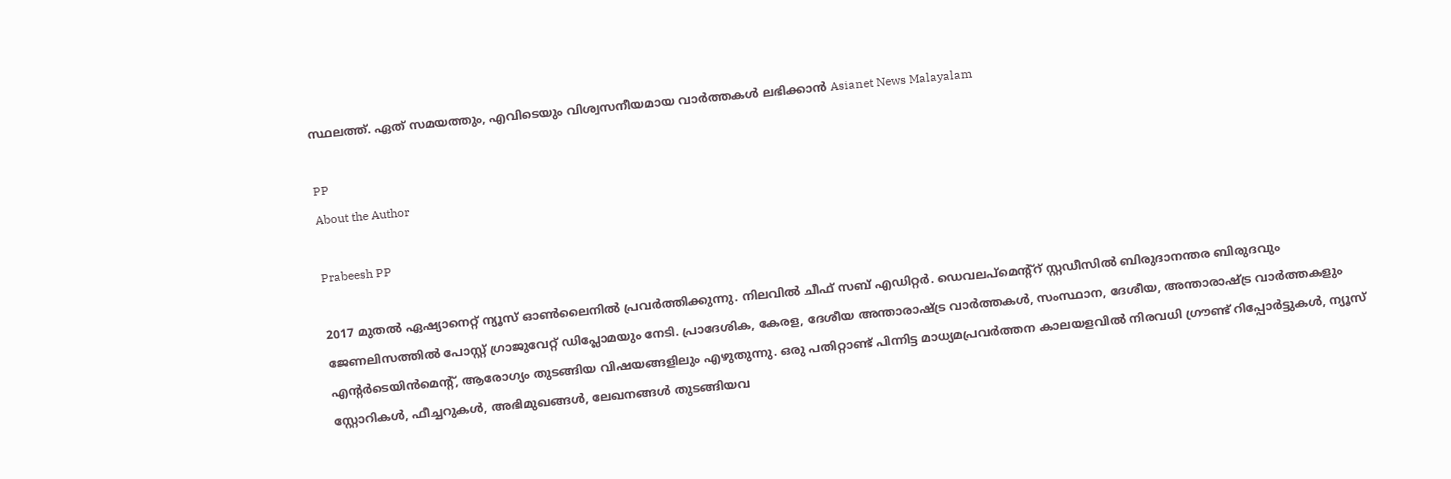സ്ഥലത്ത്. ഏത് സമയത്തും, എവിടെയും വിശ്വസനീയമായ വാർത്തകൾ ലഭിക്കാൻ Asianet News Malayalam

PP
About the Author

Prabeesh PP

2017 മുതല്‍ ഏഷ്യാനെറ്റ് ന്യൂസ് ഓണ്‍ലൈനില്‍ പ്രവര്‍ത്തിക്കുന്നു. നിലവില്‍ ചീഫ് സബ് എഡിറ്റര്‍. ഡെവലപ്മെന്റ്റ് സ്റ്റഡീസിൽ ബിരുദാനന്തര ബിരുദവും ജേണലിസത്തില്‍ പോസ്റ്റ് ഗ്രാജുവേറ്റ് ഡിപ്ലോമയും നേടി. പ്രാദേശിക, കേരള, ദേശീയ അന്താരാഷ്ട്ര വാർത്തകൾ, സംസ്ഥാന, ദേശീയ, അന്താരാഷ്ട്ര വാര്‍ത്തകളും എന്റര്‍ടെയിന്‍മെന്റ്, ആരോഗ്യം തുടങ്ങിയ വിഷയങ്ങളിലും എഴുതുന്നു. ഒരു പതിറ്റാണ്ട് പിന്നിട്ട മാധ്യമപ്രവര്‍ത്തന കാലയളവില്‍ നിരവധി ഗ്രൗണ്ട് റിപ്പോര്‍ട്ടുകള്‍, ന്യൂസ് സ്റ്റോറികള്‍, ഫീച്ചറുകള്‍, അഭിമുഖങ്ങള്‍, ലേഖനങ്ങള്‍ തുടങ്ങിയവ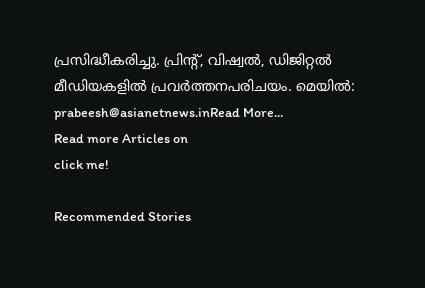പ്രസിദ്ധീകരിച്ചു. പ്രിന്റ്, വിഷ്വല്‍, ഡിജിറ്റല്‍ മീഡിയകളില്‍ പ്രവര്‍ത്തനപരിചയം. മെയില്‍: prabeesh@asianetnews.inRead More...
Read more Articles on
click me!

Recommended Stories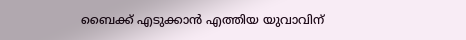ബൈക്ക് എടുക്കാൻ എത്തിയ യുവാവിന്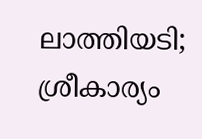ലാത്തിയടി; ശ്രീകാര്യം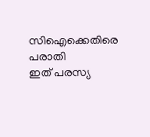സിഐക്കെതിരെ പരാതി
ഇത് പരസ്യ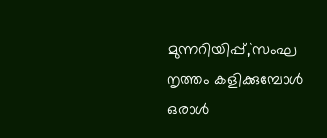മുന്നറിയിപ്പ്,`സംഘ നൃത്തം കളിക്കുമ്പോൾ ഒരാൾ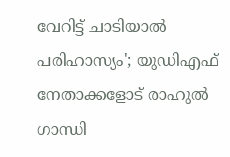വേറിട്ട് ചാടിയാൽ പരിഹാസ്യം'; യുഡിഎഫ് നേതാക്കളോട് രാഹുല്‍ ഗാന്ധി